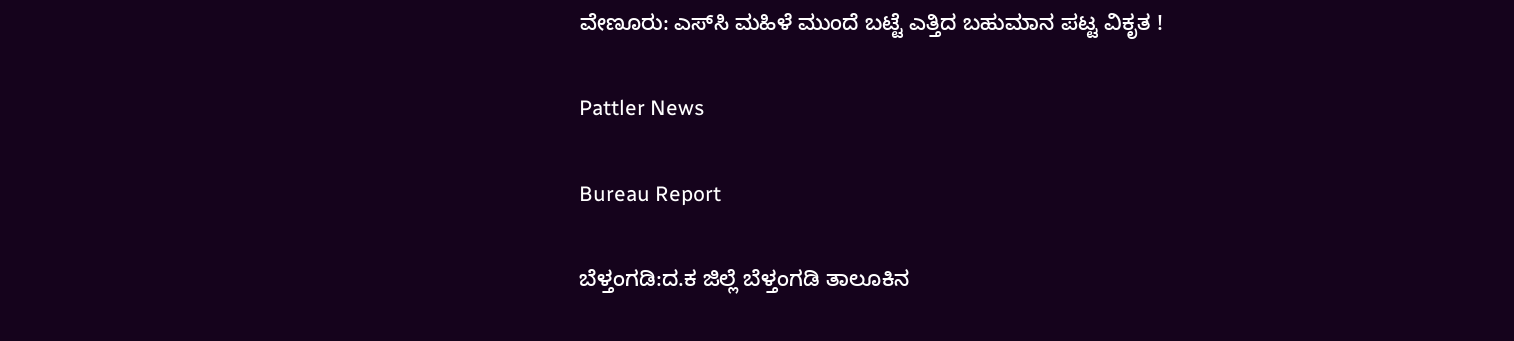ವೇಣೂರು: ಎಸ್‌ಸಿ ಮಹಿಳೆ ಮುಂದೆ ಬಟ್ಟೆ ಎತ್ತಿದ ಬಹುಮಾನ ಪಟ್ಟ ವಿಕೃತ !

Pattler News

Bureau Report

ಬೆಳ್ತಂಗಡಿ:ದ.ಕ ಜಿಲ್ಲೆ ಬೆಳ್ತಂಗಡಿ ತಾಲೂಕಿನ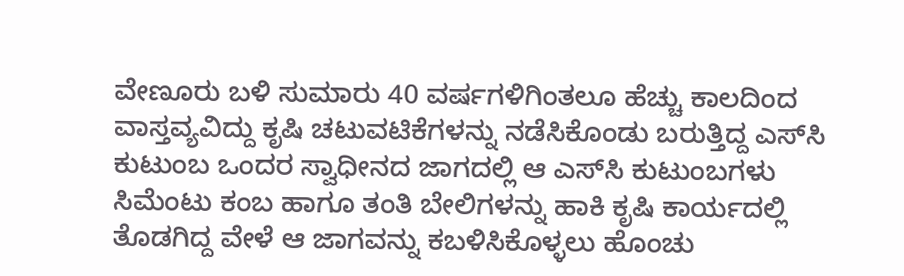ವೇಣೂರು ಬಳಿ ಸುಮಾರು 40 ವರ್ಷಗಳಿಗಿಂತಲೂ ಹೆಚ್ಚು ಕಾಲದಿಂದ ವಾಸ್ತವ್ಯವಿದ್ದು ಕೃಷಿ ಚಟುವಟಿಕೆಗಳನ್ನು ನಡೆಸಿಕೊಂಡು ಬರುತ್ತಿದ್ದ ಎಸ್‌ಸಿ ಕುಟುಂಬ ಒಂದರ ಸ್ವಾಧೀನದ ಜಾಗದಲ್ಲಿ ಆ ಎಸ್‌ಸಿ ಕುಟುಂಬಗಳು ಸಿಮೆಂಟು ಕಂಬ ಹಾಗೂ ತಂತಿ ಬೇಲಿಗಳನ್ನು ಹಾಕಿ ಕೃಷಿ ಕಾರ್ಯದಲ್ಲಿ ತೊಡಗಿದ್ದ ವೇಳೆ ಆ ಜಾಗವನ್ನು ಕಬಳಿಸಿಕೊಳ್ಳಲು ಹೊಂಚು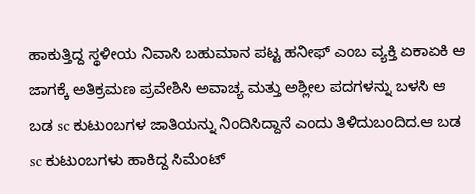ಹಾಕುತ್ತಿದ್ದ ಸ್ಥಳೀಯ ನಿವಾಸಿ ಬಹುಮಾನ ಪಟ್ಟ ಹನೀಫ್ ಎಂಬ ವ್ಯಕ್ತಿ ಏಕಾಏಕಿ ಆ ಜಾಗಕ್ಕೆ ಅತಿಕ್ರಮಣ ಪ್ರವೇಶಿಸಿ ಅವಾಚ್ಯ ಮತ್ತು ಅಶ್ಲೀಲ ಪದಗಳನ್ನು ಬಳಸಿ ಆ ಬಡ sc ಕುಟುಂಬಗಳ ಜಾತಿಯನ್ನು ನಿಂದಿಸಿದ್ದಾನೆ ಎಂದು ತಿಳಿದುಬಂದಿದ.ಆ ಬಡ sc ಕುಟುಂಬಗಳು ಹಾಕಿದ್ದ ಸಿಮೆಂಟ್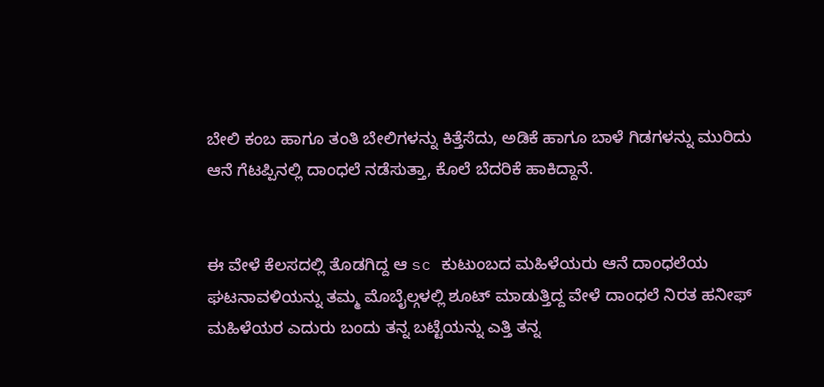ಬೇಲಿ ಕಂಬ ಹಾಗೂ ತಂತಿ ಬೇಲಿಗಳನ್ನು ಕಿತ್ತೆಸೆದು, ಅಡಿಕೆ ಹಾಗೂ ಬಾಳೆ ಗಿಡಗಳನ್ನು ಮುರಿದು ಆನೆ ಗೆಟಪ್ಪಿನಲ್ಲಿ ದಾಂಧಲೆ ನಡೆಸುತ್ತಾ, ಕೊಲೆ ಬೆದರಿಕೆ ಹಾಕಿದ್ದಾನೆ.


ಈ ವೇಳೆ ಕೆಲಸದಲ್ಲಿ ತೊಡಗಿದ್ದ ಆ sc ಕುಟುಂಬದ ಮಹಿಳೆಯರು ಆನೆ ದಾಂಧಲೆಯ ಘಟನಾವಳಿಯನ್ನು ತಮ್ಮ ಮೊಬೈಲ್ಗಳಲ್ಲಿ ಶೂಟ್ ಮಾಡುತ್ತಿದ್ದ ವೇಳೆ ದಾಂಧಲೆ ನಿರತ ಹನೀಫ್ ಮಹಿಳೆಯರ ಎದುರು ಬಂದು ತನ್ನ ಬಟ್ಟೆಯನ್ನು ಎತ್ತಿ ತನ್ನ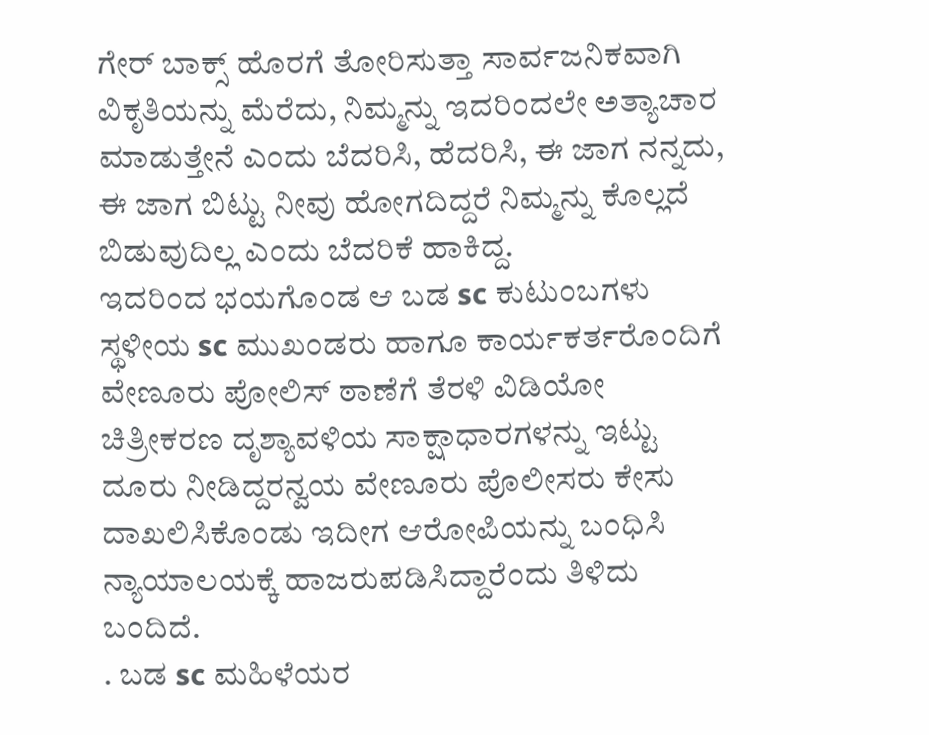ಗೇರ್ ಬಾಕ್ಸ್ ಹೊರಗೆ ತೋರಿಸುತ್ತಾ ಸಾರ್ವಜನಿಕವಾಗಿ ವಿಕೃತಿಯನ್ನು ಮೆರೆದು, ನಿಮ್ಮನ್ನು ಇದರಿಂದಲೇ ಅತ್ಯಾಚಾರ ಮಾಡುತ್ತೇನೆ ಎಂದು ಬೆದರಿಸಿ, ಹೆದರಿಸಿ, ಈ ಜಾಗ ನನ್ನದು, ಈ ಜಾಗ ಬಿಟ್ಟು ನೀವು ಹೋಗದಿದ್ದರೆ ನಿಮ್ಮನ್ನು ಕೊಲ್ಲದೆ ಬಿಡುವುದಿಲ್ಲ ಎಂದು ಬೆದರಿಕೆ ಹಾಕಿದ್ದ.
ಇದರಿಂದ ಭಯಗೊಂಡ ಆ ಬಡ sc ಕುಟುಂಬಗಳು ಸ್ಥಳೀಯ sc ಮುಖಂಡರು ಹಾಗೂ ಕಾರ್ಯಕರ್ತರೊಂದಿಗೆ ವೇಣೂರು ಪೋಲಿಸ್ ಠಾಣೆಗೆ ತೆರಳಿ ವಿಡಿಯೋ ಚಿತ್ರೀಕರಣ ದೃಶ್ಯಾವಳಿಯ ಸಾಕ್ಷಾಧಾರಗಳನ್ನು ಇಟ್ಟು ದೂರು ನೀಡಿದ್ದರನ್ವಯ ವೇಣೂರು ಪೊಲೀಸರು ಕೇಸು ದಾಖಲಿಸಿಕೊಂಡು ಇದೀಗ ಆರೋಪಿಯನ್ನು ಬಂಧಿಸಿ ನ್ಯಾಯಾಲಯಕ್ಕೆ ಹಾಜರುಪಡಿಸಿದ್ದಾರೆಂದು ತಿಳಿದು ಬಂದಿದೆ.
. ಬಡ sc ಮಹಿಳೆಯರ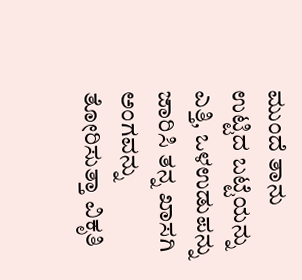ಮುಂದೆ ತಾನು ಉಟ್ಟಿದ ಬಟ್ಟೆಯನ್ನು ಎತ್ತಿ, ಒಳಉಡುಪನ್ನು ಜಾರಿಸಿ ತನ್ನ ಖಾಸಗಿ ಅಂಗವನ್ನು ತೋರಿಸುತ್ತಾ ವಿಕೃತಿ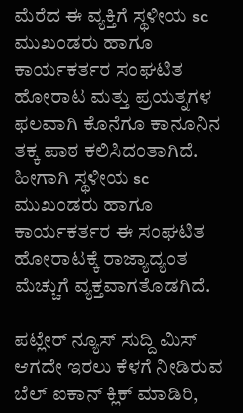ಮೆರೆದ ಈ ವ್ಯಕ್ತಿಗೆ ಸ್ಥಳೀಯ sc ಮುಖಂಡರು ಹಾಗೂ ಕಾರ್ಯಕರ್ತರ ಸಂಘಟಿತ ಹೋರಾಟ ಮತ್ತು ಪ್ರಯತ್ನಗಳ ಫಲವಾಗಿ ಕೊನೆಗೂ ಕಾನೂನಿನ ತಕ್ಕ ಪಾಠ ಕಲಿಸಿದಂತಾಗಿದೆ. ಹೀಗಾಗಿ ಸ್ಥಳೀಯ sc ಮುಖಂಡರು ಹಾಗೂ ಕಾರ್ಯಕರ್ತರ ಈ ಸಂಘಟಿತ ಹೋರಾಟಕ್ಕೆ ರಾಜ್ಯಾದ್ಯಂತ ಮೆಚ್ಚುಗೆ ವ್ಯಕ್ತವಾಗತೊಡಗಿದೆ.

ಪಟ್ಲೇರ್ ನ್ಯೂಸ್ ಸುದ್ದಿ ಮಿಸ್ ಆಗದೇ ಇರಲು ಕೆಳಗೆ ನೀಡಿರುವ ಬೆಲ್ ಐಕಾನ್ ಕ್ಲಿಕ್ ಮಾಡಿರಿ,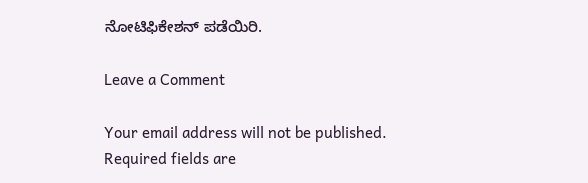ನೋಟಿಫಿಕೇಶನ್ ಪಡೆಯಿರಿ.

Leave a Comment

Your email address will not be published. Required fields are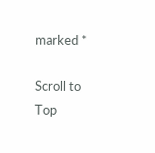marked *

Scroll to Top